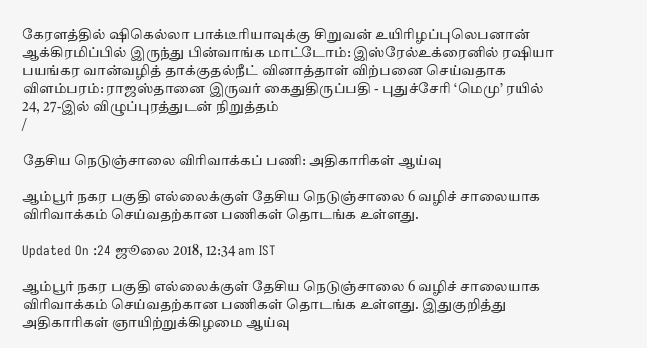கேரளத்தில் ஷிகெல்லா பாக்டீரியாவுக்கு சிறுவன் உயிரிழப்புலெபனான் ஆக்கிரமிப்பில் இருந்து பின்வாங்க மாட்டோம்: இஸ்ரேல்உக்ரைனில் ரஷியா பயங்கர வான்வழித் தாக்குதல்நீட் வினாத்தாள் விற்பனை செய்வதாக விளம்பரம்: ராஜஸ்தானை இருவர் கைதுதிருப்பதி - புதுச்சேரி ‘மெமு’ ரயில் 24, 27-இல் விழுப்புரத்துடன் நிறுத்தம்
/

தேசிய நெடுஞ்சாலை விரிவாக்கப் பணி: அதிகாரிகள் ஆய்வு

ஆம்பூர் நகர பகுதி எல்லைக்குள் தேசிய நெடுஞ்சாலை 6 வழிச் சாலையாக விரிவாக்கம் செய்வதற்கான பணிகள் தொடங்க உள்ளது.

Updated On :24 ஜூலை 2018, 12:34 am IST

ஆம்பூர் நகர பகுதி எல்லைக்குள் தேசிய நெடுஞ்சாலை 6 வழிச் சாலையாக விரிவாக்கம் செய்வதற்கான பணிகள் தொடங்க உள்ளது. இதுகுறித்து அதிகாரிகள் ஞாயிற்றுக்கிழமை ஆய்வு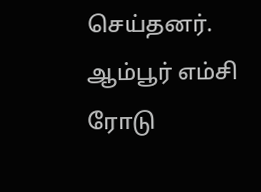செய்தனர்.
ஆம்பூர் எம்சி ரோடு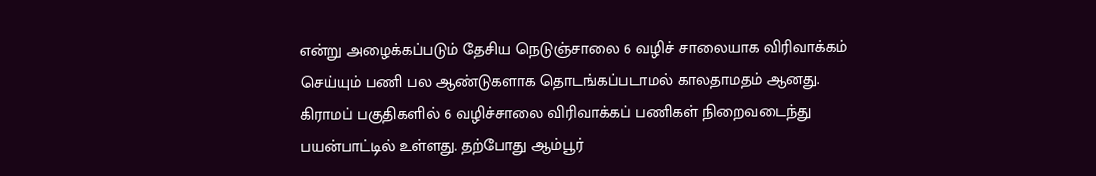என்று அழைக்கப்படும் தேசிய நெடுஞ்சாலை 6 வழிச் சாலையாக விரிவாக்கம் செய்யும் பணி பல ஆண்டுகளாக தொடங்கப்படாமல் காலதாமதம் ஆனது.
கிராமப் பகுதிகளில் 6 வழிச்சாலை விரிவாக்கப் பணிகள் நிறைவடைந்து பயன்பாட்டில் உள்ளது. தற்போது ஆம்பூர்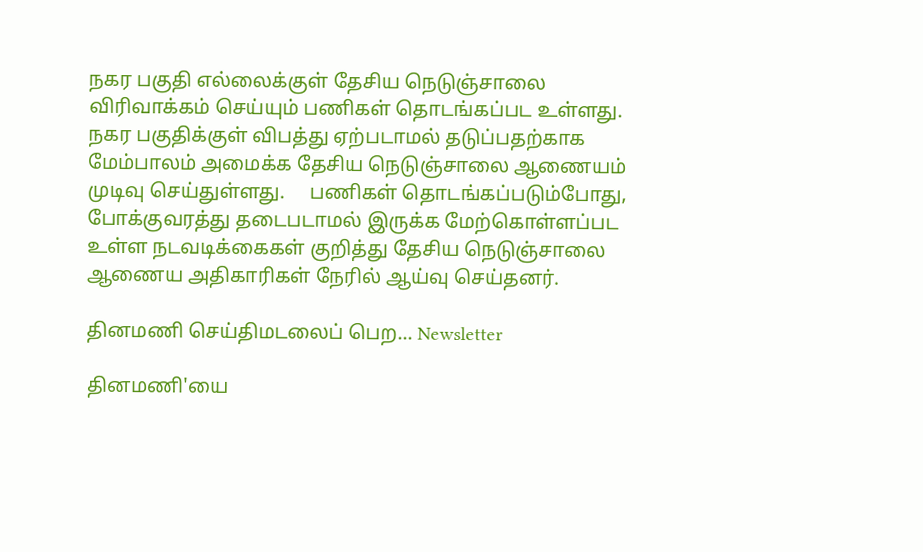நகர பகுதி எல்லைக்குள் தேசிய நெடுஞ்சாலை விரிவாக்கம் செய்யும் பணிகள் தொடங்கப்பட உள்ளது.  நகர பகுதிக்குள் விபத்து ஏற்படாமல் தடுப்பதற்காக மேம்பாலம் அமைக்க தேசிய நெடுஞ்சாலை ஆணையம் முடிவு செய்துள்ளது.     பணிகள் தொடங்கப்படும்போது, போக்குவரத்து தடைபடாமல் இருக்க மேற்கொள்ளப்பட உள்ள நடவடிக்கைகள் குறித்து தேசிய நெடுஞ்சாலை ஆணைய அதிகாரிகள் நேரில் ஆய்வு செய்தனர்.

தினமணி செய்திமடலைப் பெற... Newsletter

தினமணி'யை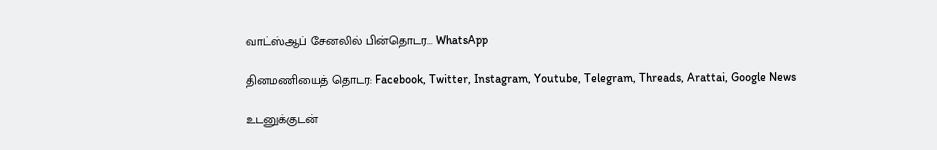வாட்ஸ்ஆப் சேனலில் பின்தொடர... WhatsApp

தினமணியைத் தொடர: Facebook, Twitter, Instagram, Youtube, Telegram, Threads, Arattai, Google News

உடனுக்குடன்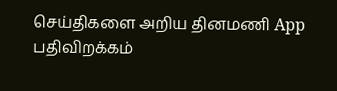செய்திகளை அறிய தினமணி App பதிவிறக்கம்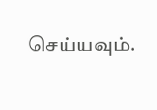செய்யவும்.